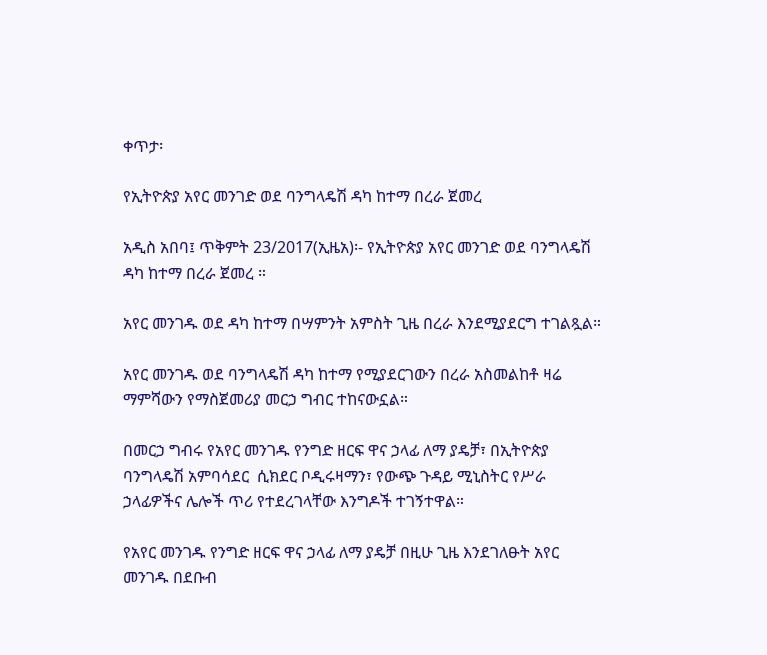ቀጥታ፡

የኢትዮጵያ አየር መንገድ ወደ ባንግላዴሽ ዳካ ከተማ በረራ ጀመረ

አዲስ አበባ፤ ጥቅምት 23/2017(ኢዜአ)፡- የኢትዮጵያ አየር መንገድ ወደ ባንግላዴሽ ዳካ ከተማ በረራ ጀመረ ።

አየር መንገዱ ወደ ዳካ ከተማ በሣምንት አምስት ጊዜ በረራ እንደሚያደርግ ተገልጿል።

አየር መንገዱ ወደ ባንግላዴሽ ዳካ ከተማ የሚያደርገውን በረራ አስመልከቶ ዛሬ ማምሻውን የማስጀመሪያ መርኃ ግብር ተከናውኗል።

በመርኃ ግብሩ የአየር መንገዱ የንግድ ዘርፍ ዋና ኃላፊ ለማ ያዴቻ፣ በኢትዮጵያ ባንግላዴሽ አምባሳደር  ሲክደር ቦዲሩዛማን፣ የውጭ ጉዳይ ሚኒስትር የሥራ ኃላፊዎችና ሌሎች ጥሪ የተደረገላቸው እንግዶች ተገኝተዋል።

የአየር መንገዱ የንግድ ዘርፍ ዋና ኃላፊ ለማ ያዴቻ በዚሁ ጊዜ እንደገለፁት አየር  መንገዱ በደቡብ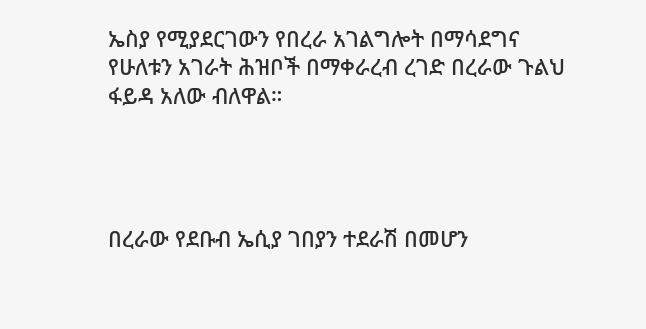ኤስያ የሚያደርገውን የበረራ አገልግሎት በማሳደግና የሁለቱን አገራት ሕዝቦች በማቀራረብ ረገድ በረራው ጉልህ ፋይዳ አለው ብለዋል።




በረራው የደቡብ ኤሲያ ገበያን ተደራሽ በመሆን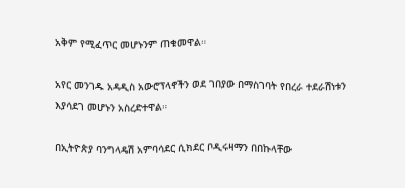አቅም የሚፈጥር መሆኑንም ጠቁመዋል።

አየር መንገዱ አዳዲስ አውሮፕላኖችን ወደ ገበያው በማስገባት የበረራ ተደራሽነቱን እያሳደገ መሆኑን አስረድተዋል።

በኢትዮጵያ ባንግላዴሽ አምባሳደር ሲክደር ቦዲሩዛማን በበኩላቸው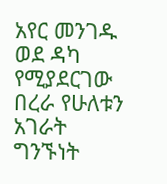አየር መንገዱ ወደ ዳካ የሚያደርገው በረራ የሁለቱን አገራት ግንኙነት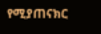የሚያጠናክር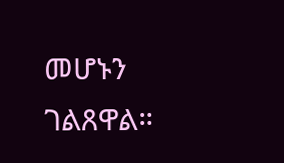መሆኑን ገልጸዋል።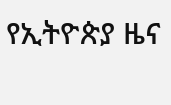የኢትዮጵያ ዜና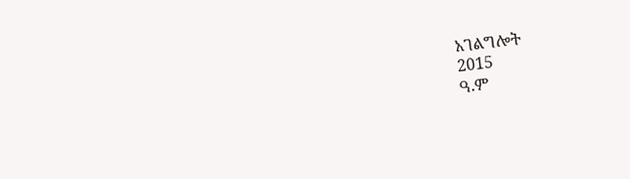አገልግሎት
2015
ዓ.ም